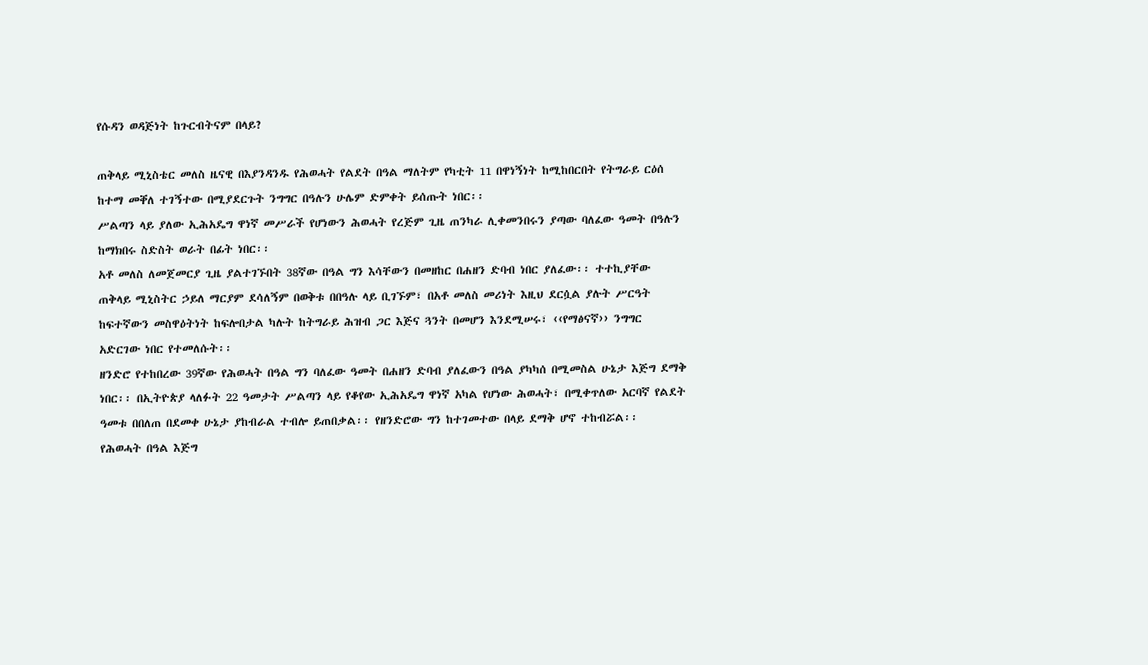የሱዳን ወዳጅነት ከጉርብትናም በላይ?

ጠቅላይ ሚኒስቴር መለስ ዜናዊ በእያንዳንዱ የሕወሓት የልደት በዓል ማለትም የካቲት 11 በዋነኝነት ከሚከበርበት የትግራይ ርዕሰ ከተማ መቐለ ተገኝተው በሚያደርጉት ንግግር በዓሉን ሁሌም ድምቀት ይሰጡት ነበር፡፡
ሥልጣን ላይ ያለው ኢሕአዴግ ዋነኛ መሥራች የሆነውን ሕወሓት የረጅም ጊዜ ጠንካራ ሊቀመንበሩን ያጣው ባለፈው ዓመት በዓሉን ከማክበሩ ስድስት ወራት በፊት ነበር፡፡
አቶ መለስ ለመጀመርያ ጊዜ ያልተገኙበት 38ኛው በዓል ግን እሳቸውን በመዘከር በሐዘን ድባብ ነበር ያለፈው፡፡ ተተኪያቸው ጠቅላይ ሚኒስትር ኃይለ ማርያም ደሳለኝም በወቅቱ በበዓሉ ላይ ቢገኙም፣ በአቶ መለስ መሪነት እዚህ ደርሷል ያሉት ሥርዓት ከፍተኛውን መስዋዕትነት ከፍሎበታል ካሉት ከትግራይ ሕዝብ ጋር እጅና ጓንት በመሆን እንደሚሠሩ፣ ‹‹የማፅናኛ›› ንግግር አድርገው ነበር የተመለሱት፡፡
ዘንድሮ የተከበረው 39ኛው የሕወሓት በዓል ግን ባለፈው ዓመት በሐዘን ድባብ ያለፈውን በዓል ያካካሰ በሚመስል ሁኔታ እጅግ ደማቅ ነበር፡፡ በኢትዮጵያ ላለፉት 22 ዓመታት ሥልጣን ላይ የቆየው ኢሕአዴግ ዋነኛ አካል የሆነው ሕወሓት፣ በሚቀጥለው አርባኛ የልደት ዓመቱ በበለጠ በደመቀ ሁኔታ ያከብራል ተብሎ ይጠበቃል፡፡ የዘንድሮው ግን ከተገመተው በላይ ደማቅ ሆኖ ተከብሯል፡፡
የሕወሓት በዓል እጅግ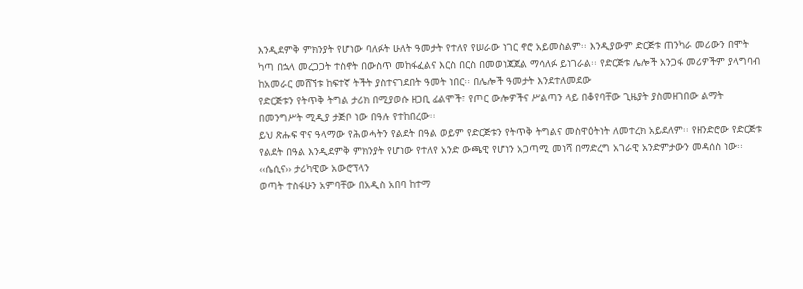እንዲደምቅ ምክንያት የሆነው ባለፉት ሁለት ዓመታት የተለየ የሠራው ነገር ኖሮ አይመስልም፡፡ እንዲያውም ድርጅቱ ጠንካራ መሪውን በሞት ካጣ በኋላ መረጋጋት ተስኖት በውስጥ መከፋፈልና እርስ በርስ በመወነጃጀል ማሳለፉ ይነገራል፡፡ የድርጅቱ ሌሎች አንጋፋ መሪዎችም ያላግባብ ከአመራር መሸኘቱ ከፍተኛ ትችት ያስተናገደበት ዓመት ነበር፡፡ በሌሎች ዓመታት እንደተለመደው
የድርጅቱን የትጥቅ ትግል ታሪክ በሚያወሱ ዘጋቢ ፊልሞች፣ የጦር ውሎዎችና ሥልጣን ላይ በቆየባቸው ጊዜያት ያስመዘገበው ልማት በመንግሥት ሚዲያ ታጅቦ ነው በዓሉ የተከበረው፡፡
ይህ ጽሑፍ ዋና ዓላማው የሕወሓትን የልደት በዓል ወይም የድርጅቱን የትጥቅ ትግልና መስዋዕትነት ለመተረክ አይደለም፡፡ የዘንድሮው የድርጅቱ የልደት በዓል እንዲደምቅ ምክንያት የሆነው የተለየ አንድ ውጫዊ የሆነን አጋጣሚ መነሻ በማድረግ አገራዊ አንድምታውን መዳሰስ ነው፡፡
‹‹ሴሲና›› ታሪካዊው አውሮፕላን
ወጣት ተስፋሁን አምባቸው በአዲስ አበባ ከተማ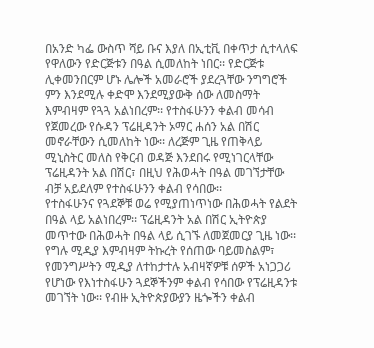በአንድ ካፌ ውስጥ ሻይ ቡና እያለ በኢቲቪ በቀጥታ ሲተላለፍ የዋለውን የድርጅቱን በዓል ሲመለከት ነበር፡፡ የድርጅቱ ሊቀመንበርም ሆኑ ሌሎች አመራሮች ያደረጓቸው ንግግሮች ምን እንደሚሉ ቀድሞ እንደሚያውቅ ሰው ለመስማት እምብዛም የጓጓ አልነበረም፡፡ የተስፋሁንን ቀልብ መሳብ የጀመረው የሱዳን ፕሬዚዳንት ኦማር ሐሰን አል በሽር መኖራቸውን ሲመለከት ነው፡፡ ለረጅም ጊዜ የጠቅላይ ሚኒስትር መለስ የቅርብ ወዳጅ እንደበሩ የሚነገርላቸው ፕሬዚዳንት አል በሽር፣ በዚህ የሕወሓት በዓል መገኘታቸው ብቻ አይደለም የተስፋሁንን ቀልብ የሳበው፡፡
የተስፋሁንና የጓደኞቹ ወሬ የሚያጠነጥነው በሕወሓት የልደት በዓል ላይ አልነበረም፡፡ ፕሬዚዳንት አል በሽር ኢትዮጵያ መጥተው በሕወሓት በዓል ላይ ሲገኙ ለመጀመርያ ጊዜ ነው፡፡ የግሉ ሚዲያ እምብዛም ትኩረት የሰጠው ባይመስልም፣ የመንግሥትን ሚዲያ ለተከታተሉ አብዛኛዎቹ ሰዎች አነጋጋሪ የሆነው የእነተስፋሁን ጓደኞችንም ቀልብ የሳበው የፕሬዚዳንቱ መገኘት ነው፡፡ የብዙ ኢትዮጵያውያን ዜጐችን ቀልብ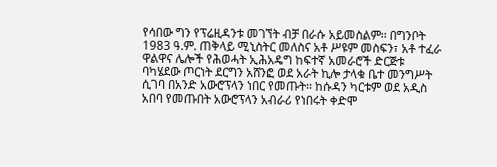የሳበው ግን የፕሬዚዳንቱ መገኘት ብቻ በራሱ አይመስልም፡፡ በግንቦት 1983 ዓ.ም. ጠቅላይ ሚኒስትር መለስና አቶ ሥዩም መስፍን፣ አቶ ተፈራ ዋልዋና ሌሎች የሕወሓት ኢሕአዴግ ከፍተኛ አመራሮች ድርጅቱ ባካሄደው ጦርነት ደርግን አሸንፎ ወደ አራት ኪሎ ታላቁ ቤተ መንግሥት ሲገባ በአንድ አውሮፕላን ነበር የመጡት፡፡ ከሱዳን ካርቱም ወደ አዲስ አበባ የመጡበት አውሮፕላን አብራሪ የነበሩት ቀድሞ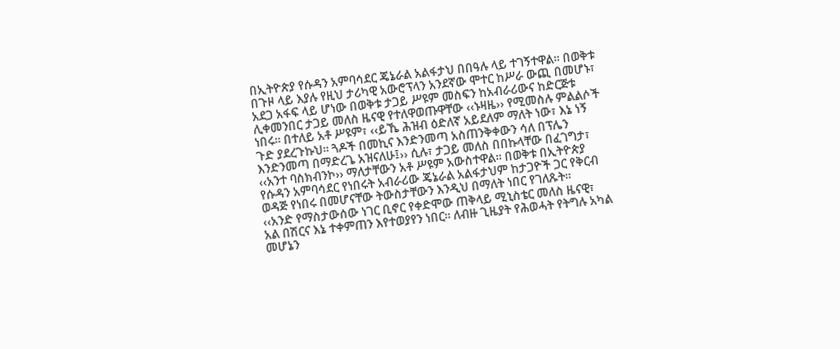በኢትዮጵያ የሱዳን አምባሳደር ጄኔራል አልፋታህ በበዓሉ ላይ ተገኝተዋል፡፡ በወቅቱ በጉዞ ላይ እያሉ የዚህ ታሪካዊ አውሮፕላን አንደኛው ሞተር ከሥራ ውጪ በመሆኑ፣ አደጋ አፋፍ ላይ ሆነው በወቅቱ ታጋይ ሥዩም መስፍን ከአብራሪውና ከድርጅቱ ሊቀመንበር ታጋይ መለስ ዜናዊ የተለዋወጡዋቸው ‹‹ኑዛዜ›› የሚመስሉ ምልልሶች ነበሩ፡፡ በተለይ አቶ ሥዩም፣ ‹‹ይኼ ሕዝብ ዕድለኛ አይደለም ማለት ነው፣ እኔ ነኝ ጉድ ያደረጉኩህ፡፡ ጓዶች በመኪና እንድንመጣ አስጠንቅቀውን ሳለ በፕሌን እንድንመጣ በማድረጌ አዝናለሁ፤›› ሲሉ፣ ታጋይ መለስ በበኩላቸው በፈገግታ፣ ‹‹አንተ ባስክብንኮ›› ማለታቸውን አቶ ሥዩም አውስተዋል፡፡ በወቅቱ በኢትዮጵያ የሱዳን አምባሳደር የነበሩት አብራሪው ጄኔራል አልፋታህም ከታጋዮች ጋር የቅርብ ወዳጅ የነበሩ በመሆናቸው ትውስታቸውን እንዲህ በማለት ነበር የገለጹት፡፡
‹‹አንድ የማስታውሰው ነገር ቢኖር የቀድሞው ጠቅላይ ሚኒስቴር መለስ ዜናዊ፣ አል በሽርና እኔ ተቀምጠን እየተወያየን ነበር፡፡ ለብዙ ጊዜያት የሕወሓት የትግሉ አካል መሆኔን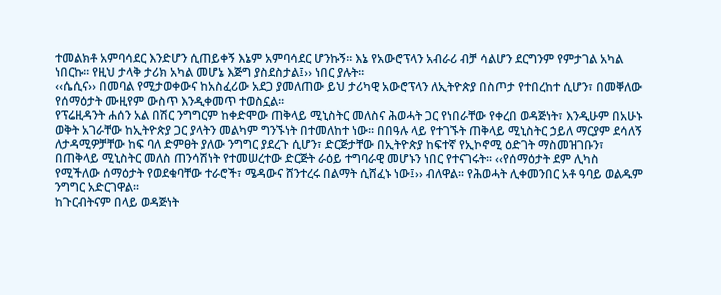ተመልክቶ አምባሳደር እንድሆን ሲጠይቀኝ እኔም አምባሳደር ሆንኩኝ፡፡ እኔ የአውሮፕላን አብራሪ ብቻ ሳልሆን ደርግንም የምታገል አካል ነበርኩ፡፡ የዚህ ታላቅ ታሪክ አካል መሆኔ እጅግ ያስደስታል፤›› ነበር ያሉት፡፡
‹‹ሴሲና›› በመባል የሚታወቀውና ከአስፈሪው አደጋ ያመለጠው ይህ ታሪካዊ አውሮፕላን ለኢትዮጵያ በስጦታ የተበረከተ ሲሆን፣ በመቐለው የሰማዕታት ሙዚየም ውስጥ እንዲቀመጥ ተወስኗል፡፡
የፕሬዚዳንት ሐሰን አል በሽር ንግግርም ከቀድሞው ጠቅላይ ሚኒስትር መለስና ሕወሓት ጋር የነበራቸው የቀረበ ወዳጅነት፣ እንዲሁም በአሁኑ ወቅት አገራቸው ከኢትዮጵያ ጋር ያላትን መልካም ግንኙነት በተመለከተ ነው፡፡ በበዓሉ ላይ የተገኙት ጠቅላይ ሚኒስትር ኃይለ ማርያም ደሳለኝ ለታዳሚዎቻቸው ከፍ ባለ ድምፀት ያለው ንግግር ያደረጉ ሲሆን፣ ድርጅታቸው በኢትዮጵያ ከፍተኛ የኢኮኖሚ ዕድገት ማስመዝገቡን፣ በጠቅላይ ሚኒስትር መለስ ጠንሳሽነት የተመሠረተው ድርጅት ራዕይ ተግባራዊ መሆኑን ነበር የተናገሩት፡፡ ‹‹የሰማዕታት ደም ሊካስ የሚችለው ሰማዕታት የወደቁባቸው ተራሮች፣ ሜዳውና ሸንተረሩ በልማት ሲሸፈኑ ነው፤›› ብለዋል፡፡ የሕወሓት ሊቀመንበር አቶ ዓባይ ወልዱም ንግግር አድርገዋል፡፡
ከጉርብትናም በላይ ወዳጅነት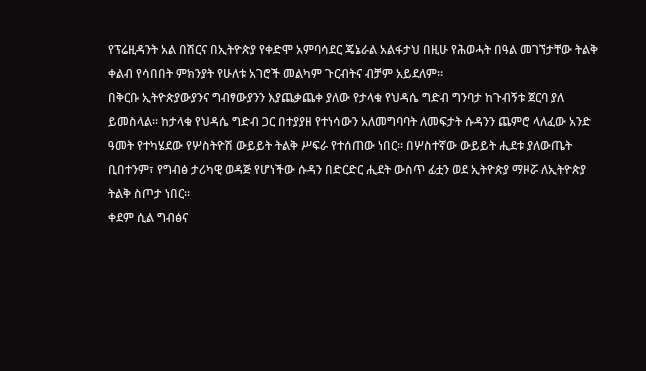የፕሬዚዳንት አል በሽርና በኢትዮጵያ የቀድሞ አምባሳደር ጄኔራል አልፋታህ በዚሁ የሕወሓት በዓል መገኘታቸው ትልቅ ቀልብ የሳበበት ምክንያት የሁለቱ አገሮች መልካም ጉርብትና ብቻም አይደለም፡፡
በቅርቡ ኢትዮጵያውያንና ግብፃውያንን እያጨቃጨቀ ያለው የታላቁ የህዳሴ ግድብ ግንባታ ከጉብኝቱ ጀርባ ያለ ይመስላል፡፡ ከታላቁ የህዳሴ ግድብ ጋር በተያያዘ የተነሳውን አለመግባባት ለመፍታት ሱዳንን ጨምሮ ላለፈው አንድ ዓመት የተካሄደው የሦስትዮሽ ውይይት ትልቅ ሥፍራ የተሰጠው ነበር፡፡ በሦስተኛው ውይይት ሒደቱ ያለውጤት ቢበተንም፣ የግብፅ ታሪካዊ ወዳጅ የሆነችው ሱዳን በድርድር ሒደት ውስጥ ፊቷን ወደ ኢትዮጵያ ማዞሯ ለኢትዮጵያ ትልቅ ስጦታ ነበር፡፡
ቀደም ሲል ግብፅና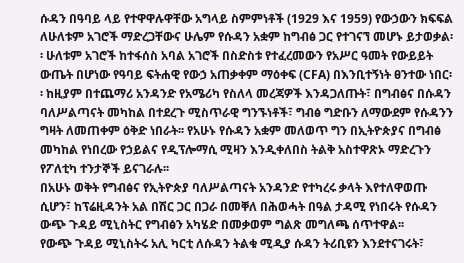ሱዳን በዓባይ ላይ የተዋዋሉዋቸው አግላይ ስምምነቶች (1929 እና 1959) የውኃውን ክፍፍል ለሁለቱም አገሮች ማድረጋቸውና ሁሌም የሱዳን አቋም ከግብፅ ጋር የተገናኘ መሆኑ ይታወቃል፡፡ ሁለቱም አገሮች ከተፋሰስ አባል አገሮች በስድስቱ የተፈረመውን የአሥር ዓመት የውይይት ውጤት በሆነው የዓባይ ፍትሐዊ የውኃ አጠቃቀም ማዕቀፍ (CFA) በእንቢተኝነት ፀንተው ነበር፡፡ ከዚያም በተጨማሪ አንዳንድ የአሜሪካ የስለላ መረጃዎች እንዳጋለጡት፣ በግብፅና በሱዳን ባለሥልጣናት መካከል በተደረጉ ሚስጥራዊ ግንኙነቶች፣ ግብፅ ግድቡን ለማውደም የሱዳንን ግዛት ለመጠቀም ዕቅድ ነበራት፡፡ የአሁኑ የሱዳን አቋም መለወጥ ግን በኢትዮጵያና በግብፅ መካከል የነበረው የኃይልና የዲፕሎማሲ ሚዛን እንዲቀለበስ ትልቅ አስተዋጽኦ ማድረጉን የፖለቲካ ተንታኞች ይናገራሉ፡፡
በአሁኑ ወቅት የግብፅና የኢትዮጵያ ባለሥልጣናት አንዳንድ የተካረሩ ቃላት እየተለዋወጡ ሲሆን፣ ከፕሬዚዳንት አል በሽር ጋር በጋራ በመቐለ በሕወሓት በዓል ታዳሚ የነበሩት የሱዳን ውጭ ጉዳይ ሚኒስትር የግብፅን አካሄድ በመቃወም ግልጽ መግለጫ ሰጥተዋል፡፡
የውጭ ጉዳይ ሚኒስትሩ አሊ ካርቲ ለሱዳን ትልቁ ሚዲያ ሱዳን ትሪቢዩን እንደተናገሩት፣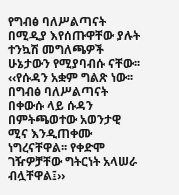የግብፅ ባለሥልጣናት በሚዲያ እየሰጡዋቸው ያሉት ተንኳሽ መግለጫዎች ሁኔታውን የሚያባብሱ ናቸው፡፡ ‹‹የሱዳን አቋም ግልጽ ነው፡፡ በግብፅ ባለሥልጣናት በቀውሱ ላይ ሱዳን በምትጫወተው አወንታዊ ሚና እንዲጠቀሙ ነግረናቸዋል፡፡ የቀድሞ ገዥዎቻቸው ግትርነት አላሠራ ብሏቸዋል፤››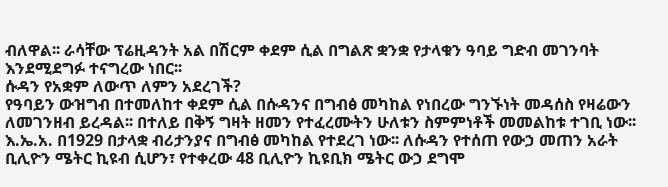ብለዋል፡፡ ራሳቸው ፕሬዚዳንት አል በሽርም ቀደም ሲል በግልጽ ቋንቋ የታላቁን ዓባይ ግድብ መገንባት እንደሚደግፉ ተናግረው ነበር፡፡
ሱዳን የአቋም ለውጥ ለምን አደረገች?
የዓባይን ውዝግብ በተመለከተ ቀደም ሲል በሱዳንና በግብፅ መካከል የነበረው ግንኙነት መዳሰስ የዛሬውን ለመገንዘብ ይረዳል፡፡ በተለይ በቅኝ ግዛት ዘመን የተፈረሙትን ሁለቱን ስምምነቶች መመልከቱ ተገቢ ነው፡፡ እ.ኤ.አ. በ1929 በታላቋ ብሪታንያና በግብፅ መካከል የተደረገ ነው፡፡ ለሱዳን የተሰጠ የውኃ መጠን አራት ቢሊዮን ሜትር ኪዩብ ሲሆን፣ የተቀረው 48 ቢሊዮን ኪዩቢክ ሜትር ውኃ ደግሞ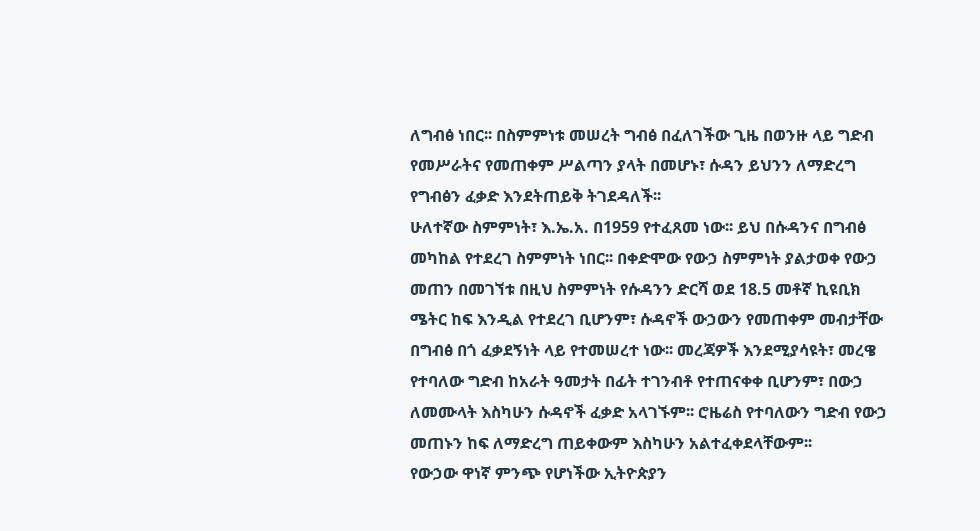ለግብፅ ነበር፡፡ በስምምነቱ መሠረት ግብፅ በፈለገችው ጊዜ በወንዙ ላይ ግድብ የመሥራትና የመጠቀም ሥልጣን ያላት በመሆኑ፣ ሱዳን ይህንን ለማድረግ የግብፅን ፈቃድ እንደትጠይቅ ትገደዳለች፡፡
ሁለተኛው ስምምነት፣ እ.ኤ.አ. በ1959 የተፈጸመ ነው፡፡ ይህ በሱዳንና በግብፅ መካከል የተደረገ ስምምነት ነበር፡፡ በቀድሞው የውኃ ስምምነት ያልታወቀ የውኃ መጠን በመገኘቱ በዚህ ስምምነት የሱዳንን ድርሻ ወደ 18.5 መቶኛ ኪዩቢክ ሜትር ከፍ እንዲል የተደረገ ቢሆንም፣ ሱዳኖች ውኃውን የመጠቀም መብታቸው በግብፅ በጎ ፈቃደኝነት ላይ የተመሠረተ ነው፡፡ መረጃዎች እንደሚያሳዩት፣ መረዌ የተባለው ግድብ ከአራት ዓመታት በፊት ተገንብቶ የተጠናቀቀ ቢሆንም፣ በውኃ ለመሙላት እስካሁን ሱዳኖች ፈቃድ አላገኙም፡፡ ሮዜሬስ የተባለውን ግድብ የውኃ መጠኑን ከፍ ለማድረግ ጠይቀውም እስካሁን አልተፈቀደላቸውም፡፡
የውኃው ዋነኛ ምንጭ የሆነችው ኢትዮጵያን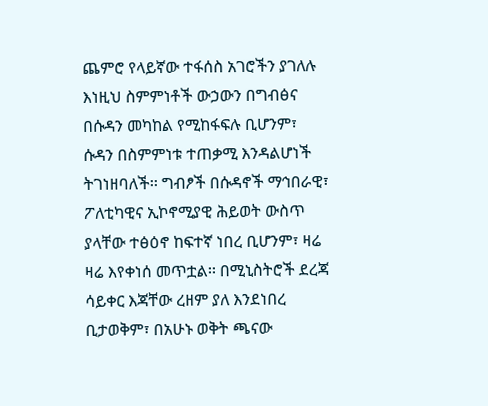ጨምሮ የላይኛው ተፋሰስ አገሮችን ያገለሉ እነዚህ ስምምነቶች ውኃውን በግብፅና በሱዳን መካከል የሚከፋፍሉ ቢሆንም፣ ሱዳን በስምምነቱ ተጠቃሚ እንዳልሆነች ትገነዘባለች፡፡ ግብፆች በሱዳኖች ማኅበራዊ፣ ፖለቲካዊና ኢኮኖሚያዊ ሕይወት ውስጥ ያላቸው ተፅዕኖ ከፍተኛ ነበረ ቢሆንም፣ ዛሬ ዛሬ እየቀነሰ መጥቷል፡፡ በሚኒስትሮች ደረጃ ሳይቀር እጃቸው ረዘም ያለ እንደነበረ ቢታወቅም፣ በአሁኑ ወቅት ጫናው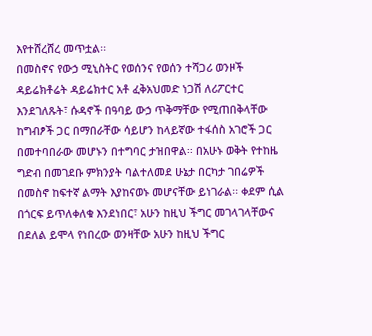እየተሸረሸረ መጥቷል፡፡
በመስኖና የውኃ ሚኒስትር የወሰንና የወሰን ተሻጋሪ ወንዞች ዳይሬክቶሬት ዳይሬክተር አቶ ፈቅአህመድ ነጋሽ ለሪፖርተር እንደገለጹት፣ ሱዳኖች በዓባይ ውኃ ጥቅማቸው የሚጠበቅላቸው ከግብፆች ጋር በማበራቸው ሳይሆን ከላይኛው ተፋሰስ አገሮች ጋር በመተባበራው መሆኑን በተግባር ታዝበዋል፡፡ በአሁኑ ወቅት የተከዜ ግድብ በመገደቡ ምክንያት ባልተለመደ ሁኔታ በርካታ ገበሬዎች በመስኖ ከፍተኛ ልማት እያከናወኑ መሆናቸው ይነገራል፡፡ ቀደም ሲል በጎርፍ ይጥለቀለቁ እንደነበር፣ አሁን ከዚህ ችግር መገላገላቸውና በደለል ይሞላ የነበረው ወንዛቸው አሁን ከዚህ ችግር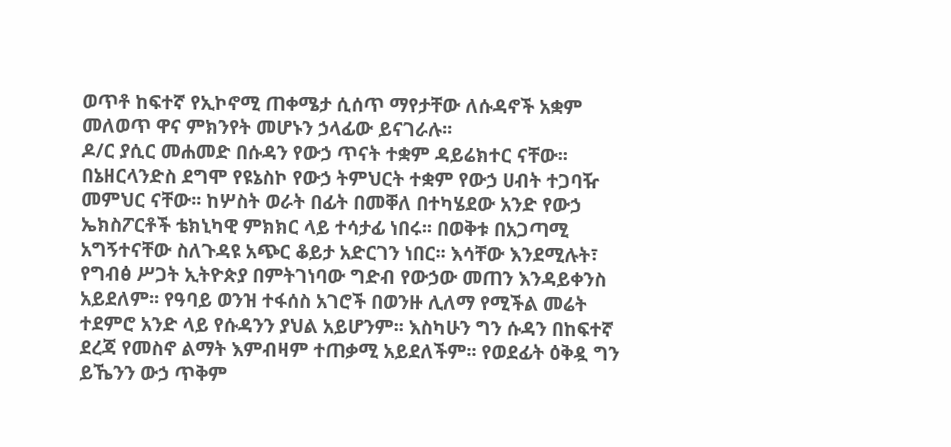ወጥቶ ከፍተኛ የኢኮኖሚ ጠቀሜታ ሲሰጥ ማየታቸው ለሱዳኖች አቋም መለወጥ ዋና ምክንየት መሆኑን ኃላፊው ይናገራሉ፡፡
ዶ/ር ያሲር መሐመድ በሱዳን የውኃ ጥናት ተቋም ዳይሬክተር ናቸው፡፡ በኔዘርላንድስ ደግሞ የዩኔስኮ የውኃ ትምህርት ተቋም የውኃ ሀብት ተጋባዥ መምህር ናቸው፡፡ ከሦስት ወራት በፊት በመቐለ በተካሄደው አንድ የውኃ ኤክስፖርቶች ቴክኒካዊ ምክክር ላይ ተሳታፊ ነበሩ፡፡ በወቅቱ በአጋጣሚ አግኝተናቸው ስለጉዳዩ አጭር ቆይታ አድርገን ነበር፡፡ እሳቸው እንደሚሉት፣ የግብፅ ሥጋት ኢትዮጵያ በምትገነባው ግድብ የውኃው መጠን እንዳይቀንስ አይደለም፡፡ የዓባይ ወንዝ ተፋሰስ አገሮች በወንዙ ሊለማ የሚችል መሬት ተደምሮ አንድ ላይ የሱዳንን ያህል አይሆንም፡፡ እስካሁን ግን ሱዳን በከፍተኛ ደረጃ የመስኖ ልማት እምብዛም ተጠቃሚ አይደለችም፡፡ የወደፊት ዕቅዷ ግን ይኼንን ውኃ ጥቅም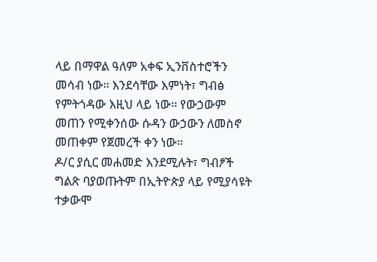ላይ በማዋል ዓለም አቀፍ ኢንቨስተሮችን መሳብ ነው፡፡ እንደሳቸው እምነት፣ ግብፅ የምትጎዳው እዚህ ላይ ነው፡፡ የውኃውም መጠን የሚቀንሰው ሱዳን ውኃውን ለመስኖ መጠቀም የጀመረች ቀን ነው፡፡
ዶ/ር ያሲር መሐመድ እንደሚሉት፣ ግብፆች ግልጽ ባያወጡትም በኢትዮጵያ ላይ የሚያሳዩት ተቃውሞ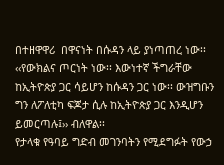በተዘዋዋሪ  በዋናነት በሱዳን ላይ ያነጣጠረ ነው፡፡ ‹‹የውክልና ጦርነት ነው፡፡ እውነተኛ ችግራቸው ከኢትዮጵያ ጋር ሳይሆን ከሱዳን ጋር ነው፡፡ ውዝግቡን ግን ለፖለቲካ ፍጆታ ሲሉ ከኢትዮጵያ ጋር እንዲሆን ይመርጣሉ፤›› ብለዋል፡፡
የታላቁ የዓባይ ግድብ መገንባትን የሚደግፉት የውኃ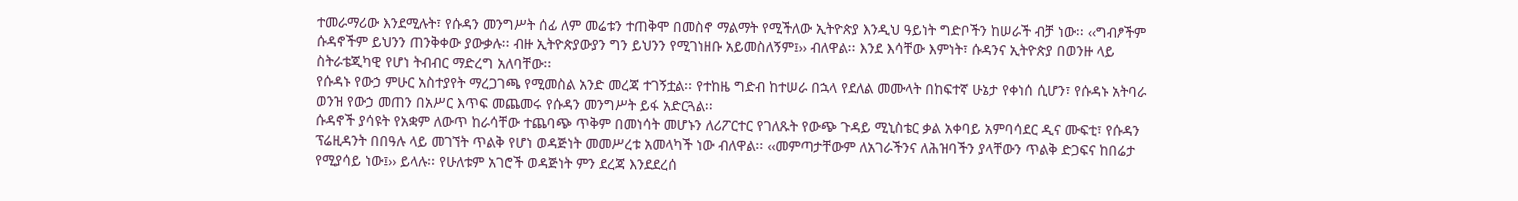ተመራማሪው እንደሚሉት፣ የሱዳን መንግሥት ሰፊ ለም መሬቱን ተጠቅሞ በመስኖ ማልማት የሚችለው ኢትዮጵያ እንዲህ ዓይነት ግድቦችን ከሠራች ብቻ ነው፡፡ ‹‹ግብፆችም ሱዳኖችም ይህንን ጠንቅቀው ያውቃሉ፡፡ ብዙ ኢትዮጵያውያን ግን ይህንን የሚገነዘቡ አይመስለኝም፤›› ብለዋል፡፡ እንደ እሳቸው እምነት፣ ሱዳንና ኢትዮጵያ በወንዙ ላይ ስትራቴጂካዊ የሆነ ትብብር ማድረግ አለባቸው፡፡
የሱዳኑ የውኃ ምሁር አስተያየት ማረጋገጫ የሚመስል አንድ መረጃ ተገኝቷል፡፡ የተከዜ ግድብ ከተሠራ በኋላ የደለል መሙላት በከፍተኛ ሁኔታ የቀነሰ ሲሆን፣ የሱዳኑ አትባራ ወንዝ የውኃ መጠን በአሥር እጥፍ መጨመሩ የሱዳን መንግሥት ይፋ አድርጓል፡፡
ሱዳኖች ያሳዩት የአቋም ለውጥ ከራሳቸው ተጨባጭ ጥቅም በመነሳት መሆኑን ለሪፖርተር የገለጹት የውጭ ጉዳይ ሚኒስቴር ቃል አቀባይ አምባሳደር ዲና ሙፍቲ፣ የሱዳን ፕሬዚዳንት በበዓሉ ላይ መገኘት ጥልቅ የሆነ ወዳጅነት መመሥረቱ አመላካች ነው ብለዋል፡፡ ‹‹መምጣታቸውም ለአገራችንና ለሕዝባችን ያላቸውን ጥልቅ ድጋፍና ከበሬታ የሚያሳይ ነው፤›› ይላሉ፡፡ የሁለቱም አገሮች ወዳጅነት ምን ደረጃ እንደደረሰ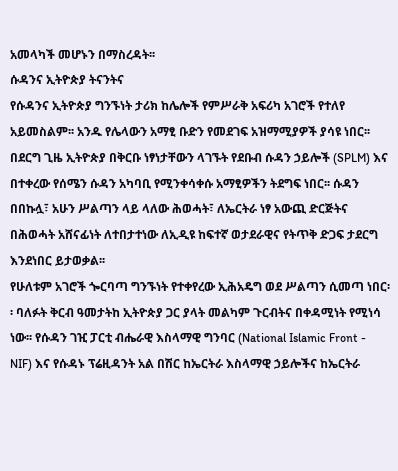አመላካች መሆኑን በማስረዳት፡፡
ሱዳንና ኢትዮጵያ ትናንትና
የሱዳንና ኢትዮጵያ ግንኙነት ታሪክ ከሌሎች የምሥራቅ አፍሪካ አገሮች የተለየ አይመስልም፡፡ አንዱ የሌላውን አማፂ ቡድን የመደገፍ አዝማሚያዎች ያሳዩ ነበር፡፡ በደርግ ጊዜ ኢትዮጵያ በቅርቡ ነፃነታቸውን ላገኙት የደቡብ ሱዳን ኃይሎች (SPLM) እና በተቀረው የሰሜን ሱዳን አካባቢ የሚንቀሳቀሱ አማፂዎችን ትደግፍ ነበር፡፡ ሱዳን በበኩሏ፣ አሁን ሥልጣን ላይ ላለው ሕወሓት፣ ለኤርትራ ነፃ አውጪ ድርጅትና በሕወሓት አሸናፊነት ለተበታተነው ለኢዲዩ ከፍተኛ ወታደራዊና የትጥቅ ድጋፍ ታደርግ እንደነበር ይታወቃል፡፡
የሁለቱም አገሮች ጐርባጣ ግንኙነት የተቀየረው ኢሕአዴግ ወደ ሥልጣን ሲመጣ ነበር፡፡ ባለፉት ቅርብ ዓመታትከ ኢትዮጵያ ጋር ያላት መልካም ጉርብትና በቀዳሚነት የሚነሳ ነው፡፡ የሱዳን ገዢ ፓርቲ ብሔራዊ እስላማዊ ግንባር (National Islamic Front - NIF) እና የሱዳኑ ፕሬዚዳንት አል በሽር ከኤርትራ እስላማዊ ኃይሎችና ከኤርትራ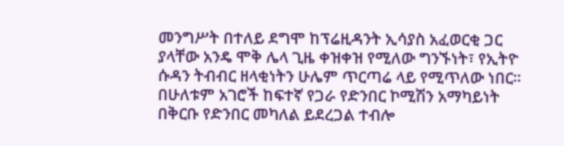መንግሥት በተለይ ደግሞ ከፕሬዚዳንት ኢሳያስ አፈወርቂ ጋር ያላቸው አንዴ ሞቅ ሌላ ጊዜ ቀዝቀዝ የሚለው ግንኙነት፣ የኢትዮ ሱዳን ትብብር ዘላቂነትን ሁሌም ጥርጣሬ ላይ የሚጥለው ነበር፡፡
በሁለቱም አገሮች ከፍተኛ የጋራ የድንበር ኮሚሽን አማካይነት በቅርቡ የድንበር መካለል ይደረጋል ተብሎ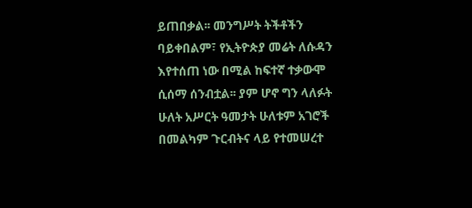ይጠበቃል፡፡ መንግሥት ትችቶችን ባይቀበልም፣ የኢትዮጵያ መሬት ለሱዳን እየተሰጠ ነው በሚል ከፍተኛ ተቃውሞ ሲሰማ ሰንብቷል፡፡ ያም ሆኖ ግን ላለፉት ሁለት አሥርት ዓመታት ሁለቱም አገሮች በመልካም ጉርብትና ላይ የተመሠረተ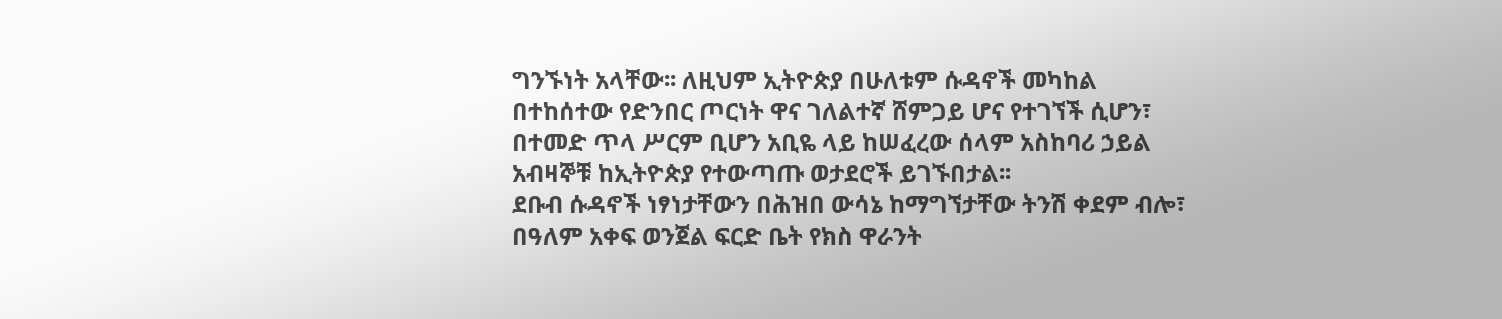ግንኙነት አላቸው፡፡ ለዚህም ኢትዮጵያ በሁለቱም ሱዳኖች መካከል በተከሰተው የድንበር ጦርነት ዋና ገለልተኛ ሸምጋይ ሆና የተገኘች ሲሆን፣ በተመድ ጥላ ሥርም ቢሆን አቢዬ ላይ ከሠፈረው ሰላም አስከባሪ ኃይል አብዛኞቹ ከኢትዮጵያ የተውጣጡ ወታደሮች ይገኙበታል፡፡
ደቡብ ሱዳኖች ነፃነታቸውን በሕዝበ ውሳኔ ከማግኘታቸው ትንሽ ቀደም ብሎ፣ በዓለም አቀፍ ወንጀል ፍርድ ቤት የክስ ዋራንት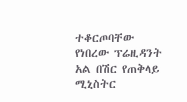ተቆርጦባቸው የነበረው ፕሬዚዳንት አል በሽር የጠቅላይ ሚኒስትር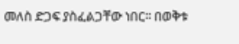መለስ ድጋፍ ያስፈልጋቸው ነበር፡፡ በወቅቱ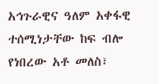አኅጉራዊና ዓለም አቀፋዊ ተሰሚነታቸው ከፍ ብሎ የነበረው አቶ መለስ፣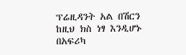ፕሬዚዳንት አል በሽርን ከዚህ ክስ ነፃ እንዲሆኑ በአፍሪካ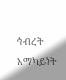ኅብረት አማካይነት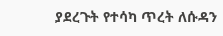ያደረጉት የተሳካ ጥረት ለሱዳን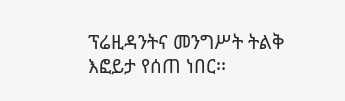ፕሬዚዳንትና መንግሥት ትልቅ እፎይታ የሰጠ ነበር፡፡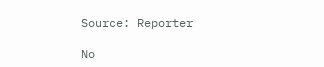Source: Reporter

No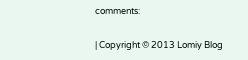comments:

| Copyright © 2013 Lomiy Blog